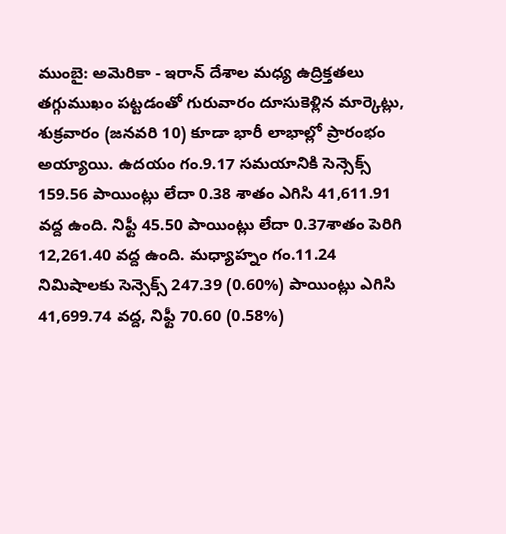ముంబై: అమెరికా - ఇరాన్ దేశాల మధ్య ఉద్రిక్తతలు తగ్గుముఖం పట్టడంతో గురువారం దూసుకెళ్లిన మార్కెట్లు, శుక్రవారం (జనవరి 10) కూడా భారీ లాభాల్లో ప్రారంభం అయ్యాయి. ఉదయం గం.9.17 సమయానికి సెన్సెక్స్ 159.56 పాయింట్లు లేదా 0.38 శాతం ఎగిసి 41,611.91 వద్ద ఉంది. నిఫ్టీ 45.50 పాయింట్లు లేదా 0.37శాతం పెరిగి 12,261.40 వద్ద ఉంది. మధ్యాహ్నం గం.11.24 నిమిషాలకు సెన్సెక్స్ 247.39 (0.60%) పాయింట్లు ఎగిసి 41,699.74 వద్ద, నిఫ్టీ 70.60 (0.58%)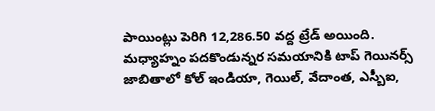పాయింట్లు పెరిగి 12,286.50 వద్ద ట్రేడ్ అయింది.
మధ్యాహ్నం పదకొండున్నర సమయానికి టాప్ గెయినర్స్ జాబితాలో కోల్ ఇండియా, గెయిల్, వేదాంత, ఎస్బీఐ,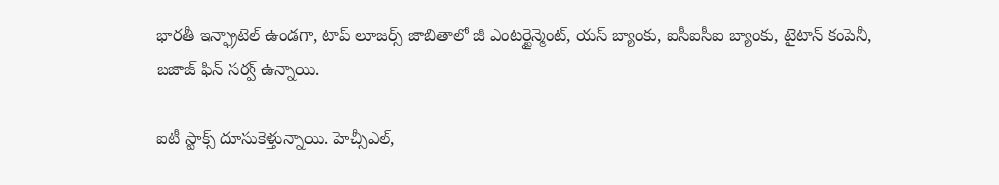భారతీ ఇన్ఫ్రాటెల్ ఉండగా, టాప్ లూజర్స్ జాబితాలో జీ ఎంటర్టైన్మెంట్, యస్ బ్యాంకు, ఐసీఐసీఐ బ్యాంకు, టైటాన్ కంపెనీ, బజాజ్ ఫిన్ సర్వ్ ఉన్నాయి.

ఐటీ స్టాక్స్ దూసుకెళ్తున్నాయి. హెచ్సీఎల్,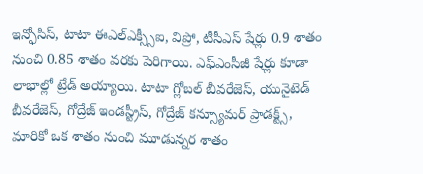ఇన్ఫోసిస్, టాటా ఈఎల్ఎక్స్సీఐ, విప్రో, టీసీఎస్ షేర్లు 0.9 శాతం నుంచి 0.85 శాతం వరకు పెరిగాయి. ఎఫ్ఎంసీజీ షేర్లు కూడా లాభాల్లో ట్రేడ్ అయ్యాయి. టాటా గ్లోబల్ బీవరేజెస్, యునైటెడ్ బీవరేజెస్, గోద్రేజ్ ఇండస్ట్రీస్, గోద్రేజ్ కన్స్యూమర్ ప్రాడక్ట్స్, మారికో ఒక శాతం నుంచి మూడున్నర శాతం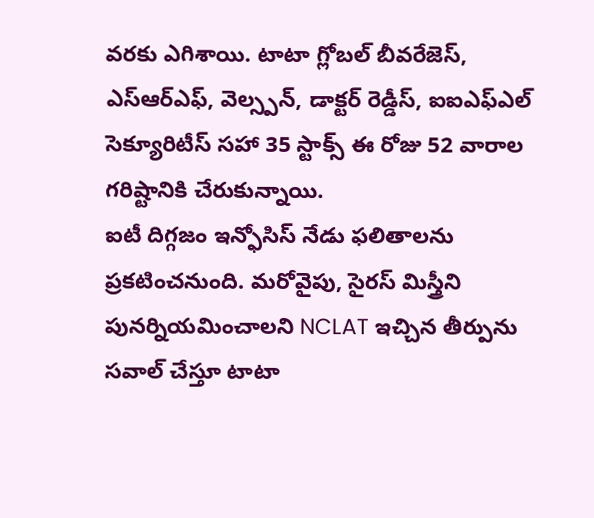వరకు ఎగిశాయి. టాటా గ్లోబల్ బీవరేజెస్, ఎస్ఆర్ఎఫ్, వెల్స్పన్, డాక్టర్ రెడ్డీస్, ఐఐఎఫ్ఎల్ సెక్యూరిటీస్ సహా 35 స్టాక్స్ ఈ రోజు 52 వారాల గరిష్టానికి చేరుకున్నాయి.
ఐటీ దిగ్గజం ఇన్ఫోసిస్ నేడు ఫలితాలను ప్రకటించనుంది. మరోవైపు, సైరస్ మిస్త్రీని పునర్నియమించాలని NCLAT ఇచ్చిన తీర్పును సవాల్ చేస్తూ టాటా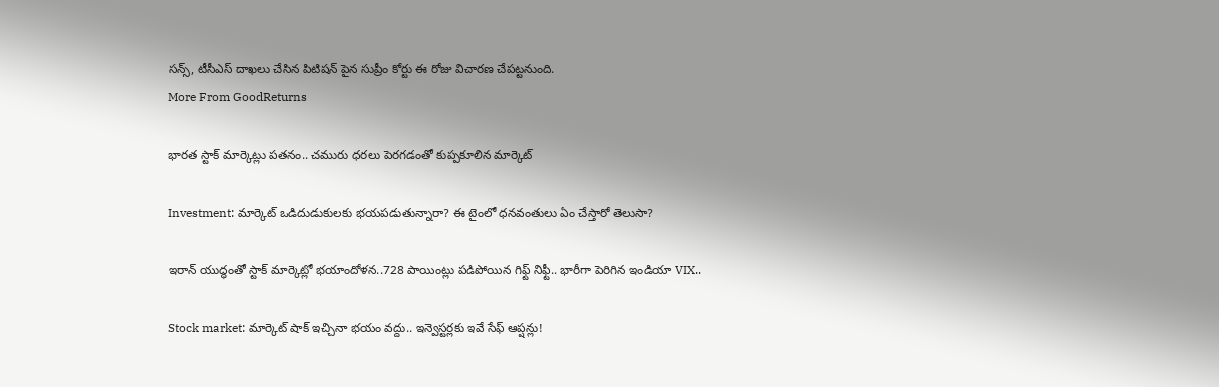సన్స్, టీసీఎస్ దాఖలు చేసిన పిటిషన్ పైన సుప్రీం కోర్టు ఈ రోజు విచారణ చేపట్టనుంది.
More From GoodReturns

భారత స్టాక్ మార్కెట్లు పతనం.. చమురు ధరలు పెరగడంతో కుప్పకూలిన మార్కెట్

Investment: మార్కెట్ ఒడిదుడుకులకు భయపడుతున్నారా? ఈ టైంలో ధనవంతులు ఏం చేస్తారో తెలుసా?

ఇరాన్ యుద్ధంతో స్టాక్ మార్కెట్లో భయాందోళన..728 పాయింట్లు పడిపోయిన గిఫ్ట్ నిఫ్టీ.. భారీగా పెరిగిన ఇండియా VIX..

Stock market: మార్కెట్ షాక్ ఇచ్చినా భయం వద్దు.. ఇన్వెస్టర్లకు ఇవే సేఫ్ ఆప్షన్లు!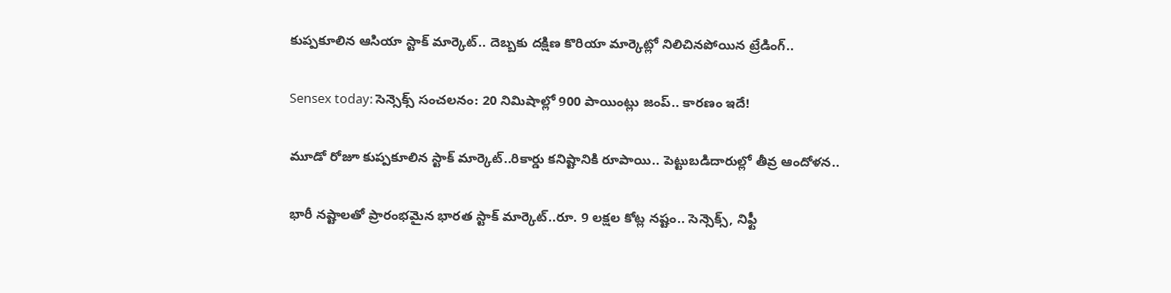కుప్పకూలిన ఆసియా స్టాక్ మార్కెట్.. దెబ్బకు దక్షిణ కొరియా మార్కెట్లో నిలిచినపోయిన ట్రేడింగ్..

Sensex today: సెన్సెక్స్ సంచలనం: 20 నిమిషాల్లో 900 పాయింట్లు జంప్.. కారణం ఇదే!

మూడో రోజూ కుప్పకూలిన స్టాక్ మార్కెట్..రికార్డు కనిష్టానికి రూపాయి.. పెట్టుబడిదారుల్లో తీవ్ర ఆందోళన..

భారీ నష్టాలతో ప్రారంభమైన భారత స్టాక్ మార్కెట్..రూ. 9 లక్షల కోట్ల నష్టం.. సెన్సెక్స్, నిఫ్టీ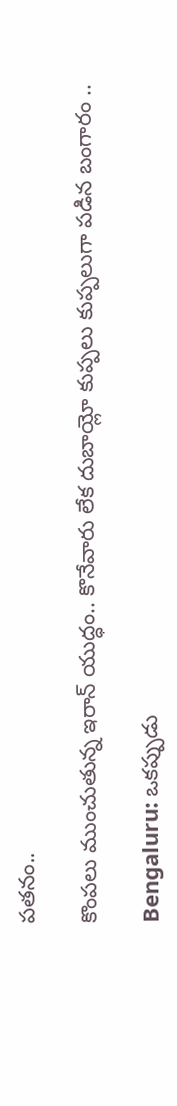పతనం..

కొంపలు ముంచుతున్న ఇరాన్ యుద్ధం.. కొనేవారు లేక దుబాయ్లో కుప్పలు కుప్పలుగా పడిన బంగారం ..

Bengaluru: ఒకప్పుడు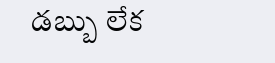డబ్బు లేక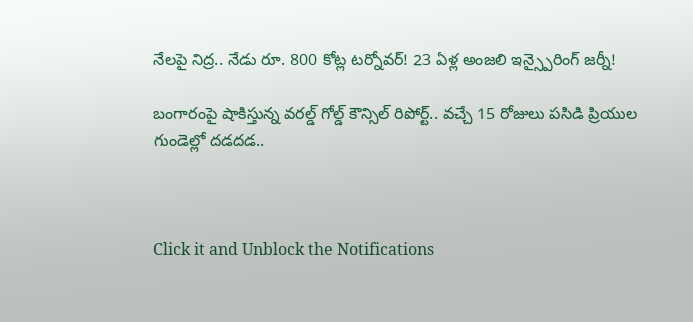నేలపై నిద్ర.. నేడు రూ. 800 కోట్ల టర్నోవర్! 23 ఏళ్ల అంజలి ఇన్స్పైరింగ్ జర్నీ!

బంగారంపై షాకిస్తున్న వరల్డ్ గోల్డ్ కౌన్సిల్ రిపోర్ట్.. వచ్చే 15 రోజులు పసిడి ప్రియుల గుండెల్లో దడదడ..



Click it and Unblock the Notifications